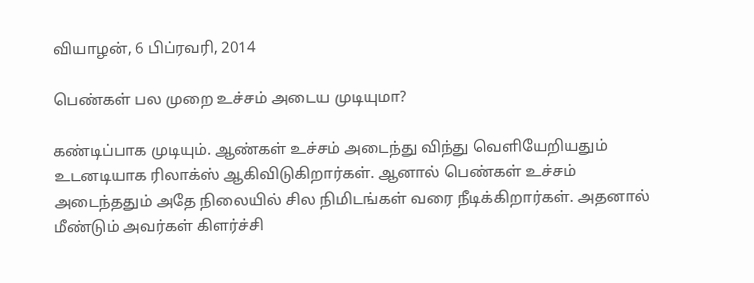வியாழன், 6 பிப்ரவரி, 2014

பெண்கள் பல முறை உச்சம் அடைய முடியுமா?

கண்டிப்பாக முடியும். ஆண்கள் உச்சம் அடைந்து விந்து வெளியேறியதும் உடனடியாக ரிலாக்ஸ் ஆகிவிடுகிறார்கள். ஆனால் பெண்கள் உச்சம் அடைந்ததும் அதே நிலையில் சில நிமிடங்கள் வரை நீடிக்கிறார்கள். அதனால் மீண்டும் அவர்கள் கிளர்ச்சி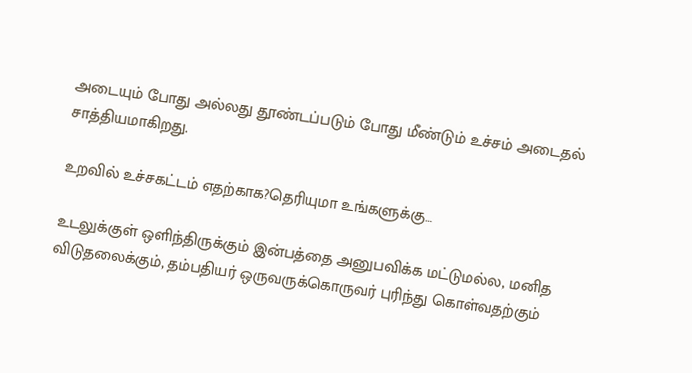அடையும் போது அல்லது தூண்டப்படும் போது மீண்டும் உச்சம் அடைதல் சாத்தியமாகிறது.

உறவில் உச்சகட்டம் எதற்காக?தெரியுமா உங்களுக்கு…

உடலுக்குள் ஒளிந்திருக்கும் இன்பத்தை அனுபவிக்க மட்டுமல்ல, மனித விடுதலைக்கும், தம்பதியர் ஒருவருக்கொருவர் புரிந்து கொள்வதற்கும்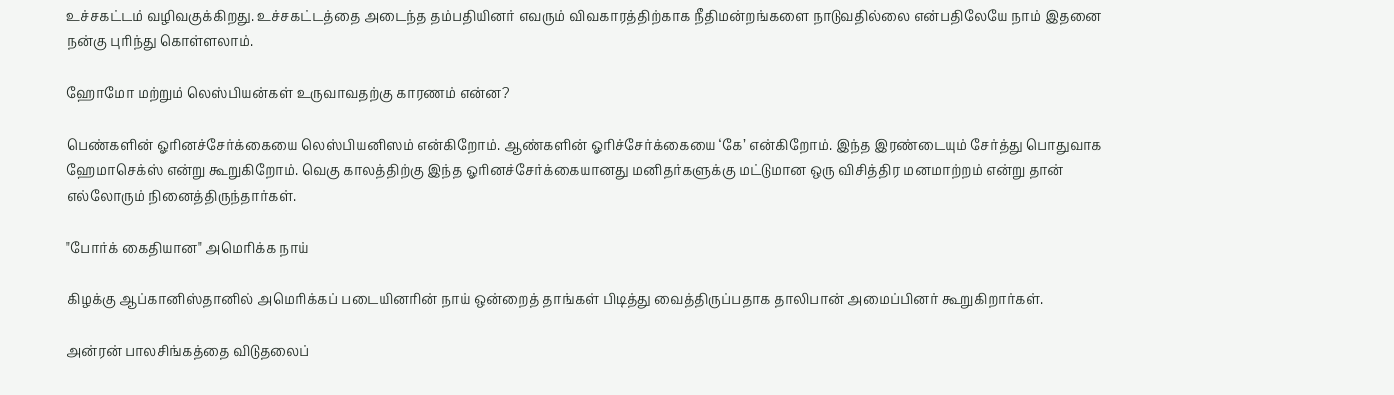உச்சகட்டம் வழிவகுக்கிறது. உச்சகட்டத்தை அடைந்த தம்பதியினர் எவரும் விவகாரத்திற்காக நீதிமன்றங்களை நாடுவதில்லை என்பதிலேயே நாம் இதனை நன்கு புரிந்து கொள்ளலாம்.

ஹோமோ மற்றும் லெஸ்பியன்கள் உருவாவதற்கு காரணம் என்ன?

பெண்களின் ஓரினச்சேர்க்கையை லெஸ்பியனிஸம் என்கிறோம். ஆண்களின் ஓரிச்சேர்க்கையை ‘கே’ என்கிறோம். இந்த இரண்டையும் சேர்த்து பொதுவாக ஹேமாசெக்ஸ் என்று கூறுகிறோம். வெகு காலத்திற்கு இந்த ஓரினச்சேர்க்கையானது மனிதர்களுக்கு மட்டுமான ஒரு விசித்திர மனமாற்றம் என்று தான் எல்லோரும் நினைத்திருந்தார்கள்.

"போர்க் கைதியான" அமெரிக்க நாய்

கிழக்கு ஆப்கானிஸ்தானில் அமெரிக்கப் படையினரின் நாய் ஒன்றைத் தாங்கள் பிடித்து வைத்திருப்பதாக தாலிபான் அமைப்பினர் கூறுகிறார்கள்.

அன்ரன் பாலசிங்கத்தை விடுதலைப்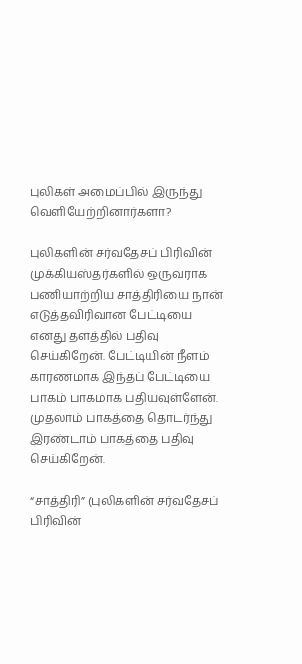புலிகள் அமைப்பில் இருந்து வெளியேற்றினார்களா?

புலிகளின் சர்வதேசப் பிரிவின் முக்கியஸ்தர்களில் ஒருவராக பணியாற்றிய சாத்திரியை நான் எடுத்தவிரிவான பேட்டியை எனது தளத்தில் பதிவு செய்கிறேன். பேட்டியின் நீளம் காரணமாக இந்தப் பேட்டியை பாகம் பாகமாக பதியவுள்ளேன். முதலாம் பாகத்தை தொடர்ந்து இரண்டாம் பாகத்தை பதிவு செய்கிறேன்.

“சாத்திரி” (புலிகளின் சர்வதேசப் பிரிவின்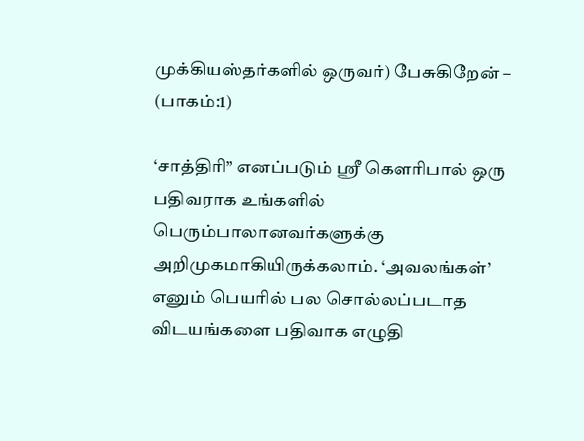முக்கியஸ்தர்களில் ஒருவர்) பேசுகிறேன் – (பாகம்:1)

‘சாத்திரி” எனப்படும் ஸ்ரீ கெளரிபால் ஒரு பதிவராக உங்களில் பெரும்பாலானவர்களுக்கு அறிமுகமாகியிருக்கலாம். ‘அவலங்கள்’ எனும் பெயரில் பல சொல்லப்படாத விடயங்களை பதிவாக எழுதி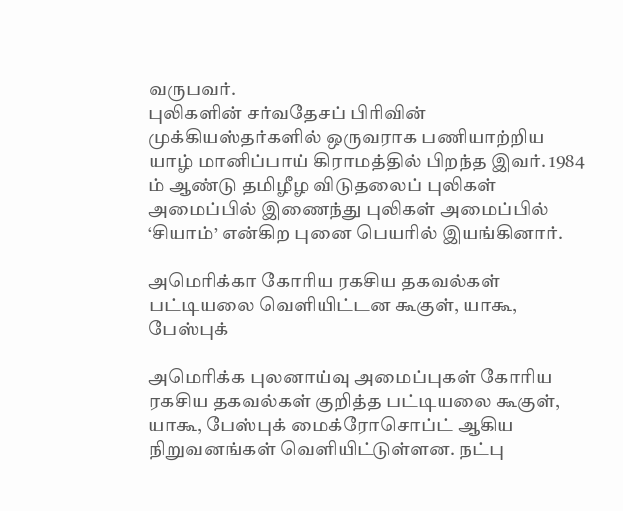வருபவர்.
புலிகளின் சர்வதேசப் பிரிவின் முக்கியஸ்தர்களில் ஒருவராக பணியாற்றிய யாழ் மானிப்பாய் கிராமத்தில் பிறந்த இவர். 1984 ம் ஆண்டு தமிழீழ விடுதலைப் புலிகள் அமைப்பில் இணைந்து புலிகள் அமைப்பில் ‘சியாம்’ என்கிற புனை பெயரில் இயங்கினார்.

அமெரிக்கா கோரிய ரகசிய தகவல்கள் பட்டியலை வெளியிட்டன கூகுள், யாகூ, பேஸ்புக்

அமெரிக்க புலனாய்வு அமைப்புகள் கோரிய ரகசிய தகவல்கள் குறித்த பட்டியலை கூகுள், யாகூ, பேஸ்புக் மைக்ரோசொப்ட் ஆகிய நிறுவனங்கள் வெளியிட்டுள்ளன. நட்பு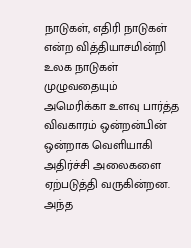நாடுகள், எதிரி நாடுகள் என்ற வித்தியாசமின்றி உலக நாடுகள் முழுவதையும் அமெரிக்கா உளவு பார்த்த விவகாரம் ஒன்றன்பின் ஒன்றாக வெளியாகி அதிர்ச்சி அலைகளை ஏற்படுத்தி வருகின்றன. அந்த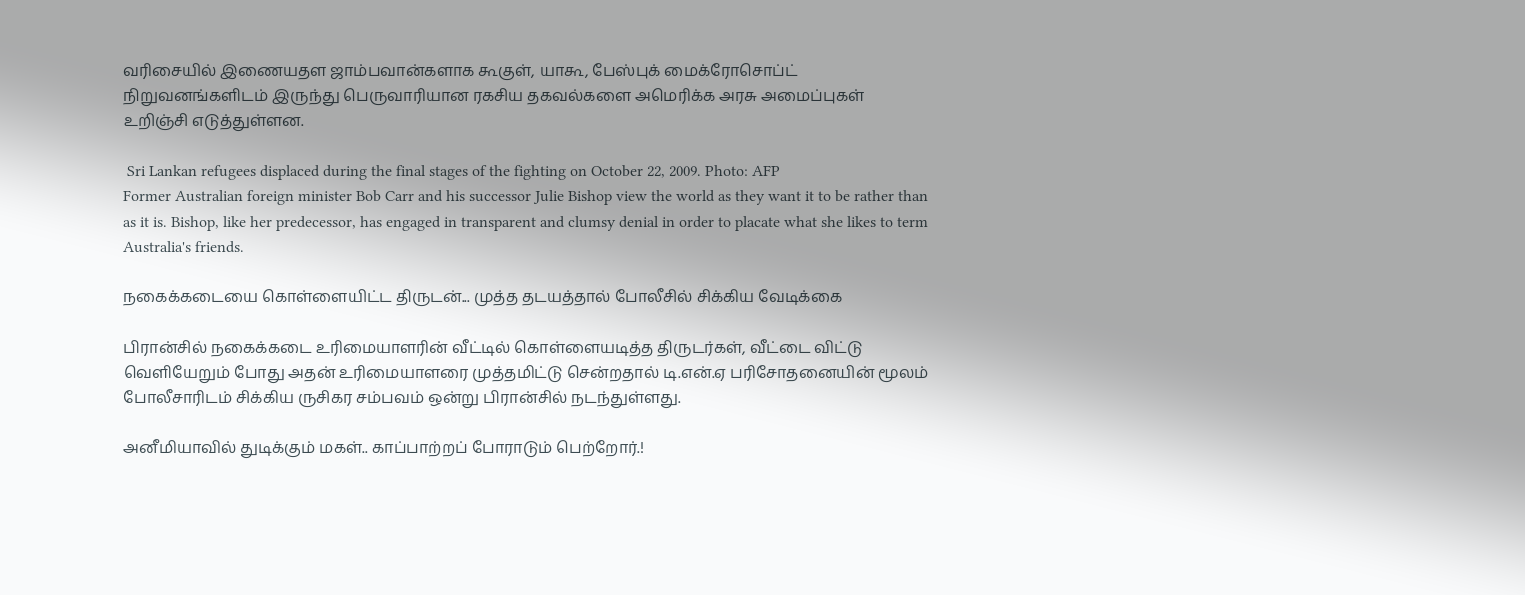வரிசையில் இணையதள ஜாம்பவான்களாக கூகுள், யாகூ, பேஸ்புக் மைக்ரோசொப்ட் நிறுவனங்களிடம் இருந்து பெருவாரியான ரகசிய தகவல்களை அமெரிக்க அரசு அமைப்புகள் உறிஞ்சி எடுத்துள்ளன.

 Sri Lankan refugees displaced during the final stages of the fighting on October 22, 2009. Photo: AFP
Former Australian foreign minister Bob Carr and his successor Julie Bishop view the world as they want it to be rather than as it is. Bishop, like her predecessor, has engaged in transparent and clumsy denial in order to placate what she likes to term Australia's friends.

நகைக்கடையை கொள்ளையிட்ட திருடன்... முத்த தடயத்தால் போலீசில் சிக்கிய வேடிக்கை

பிரான்சில் நகைக்கடை உரிமையாளரின் வீட்டில் கொள்ளையடித்த திருடர்கள், வீட்டை விட்டு வெளியேறும் போது அதன் உரிமையாளரை முத்தமிட்டு சென்றதால் டி.என்.ஏ பரிசோதனையின் மூலம் போலீசாரிடம் சிக்கிய ருசிகர சம்பவம் ஒன்று பிரான்சில் நடந்துள்ளது.

அனீமியாவில் துடிக்கும் மகள்.. காப்பாற்றப் போராடும் பெற்றோர்.!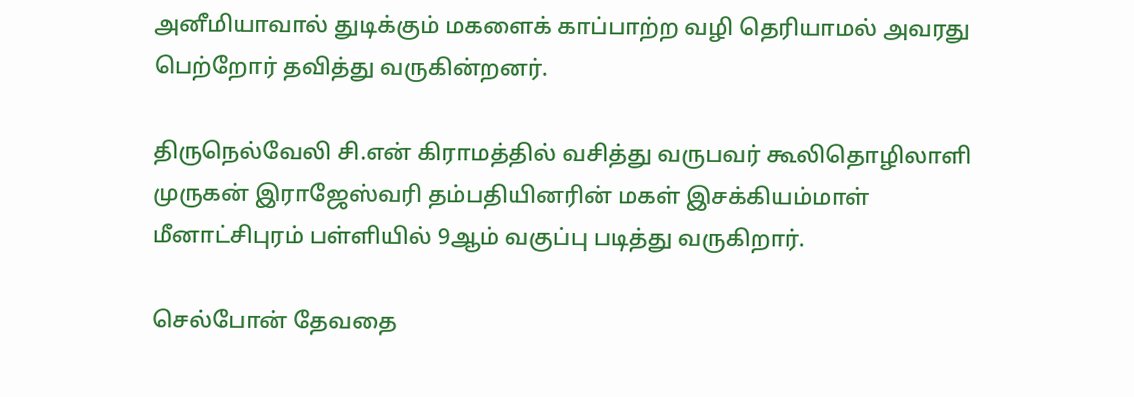அனீமியாவால் துடிக்கும் மகளைக் காப்பாற்ற வழி தெரியாமல் அவரது பெற்றோர் தவித்து வருகின்றனர்.

திருநெல்வேலி சி.என் கிராமத்தில் வசித்து வருபவர் கூலிதொழிலாளி முருகன் இராஜேஸ்வரி தம்பதியினரின் மகள் இசக்கியம்மாள் மீனாட்சிபுரம் பள்ளியில் 9ஆம் வகுப்பு படித்து வருகிறார்.

செல்போன் தேவதை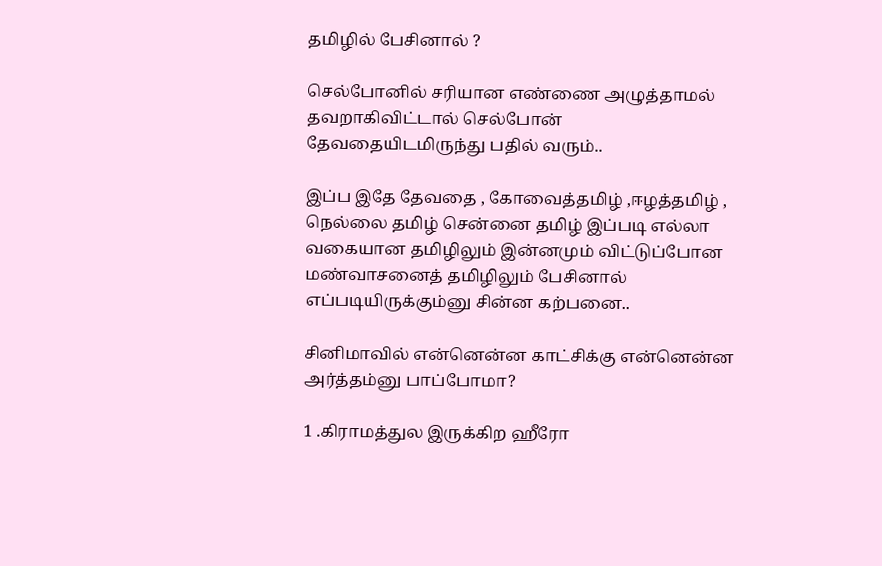தமிழில் பேசினால் ?

செல்போனில் சரியான எண்ணை அழுத்தாமல் தவறாகிவிட்டால் செல்போன் தேவதையிடமிருந்து பதில் வரும்..

இப்ப இதே தேவதை , கோவைத்தமிழ் ,ஈழத்தமிழ் , நெல்லை தமிழ் சென்னை தமிழ் இப்படி எல்லா வகையான தமிழிலும் இன்னமும் விட்டுப்போன மண்வாசனைத் தமிழிலும் பேசினால் எப்படியிருக்கும்னு சின்ன கற்பனை..

சினிமாவில் என்னென்ன காட்சிக்கு என்னென்ன அர்த்தம்னு பாப்போமா?

1 .கிராமத்துல இருக்கிற ஹீரோ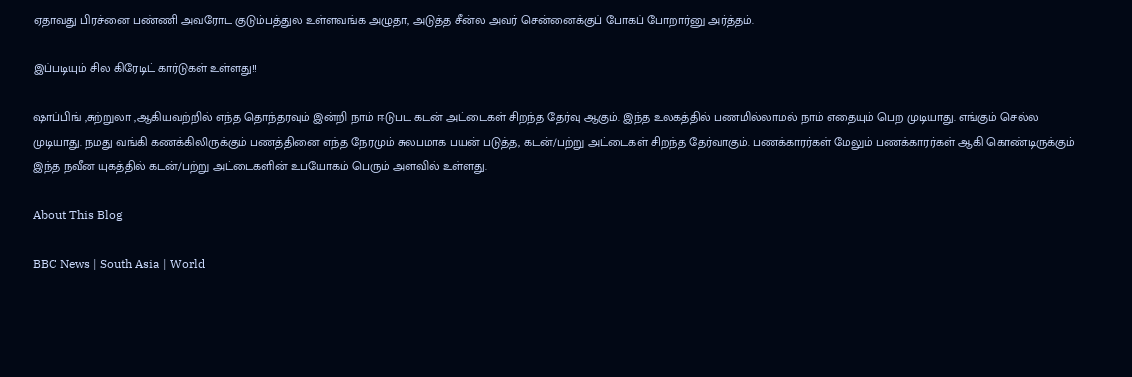ஏதாவது பிரச்னை பண்ணி அவரோட குடும்பத்துல உள்ளவங்க அழுதா, அடுத்த சீன்ல அவர் சென்னைக்குப் போகப் போறார்னு அர்த்தம்.

இப்படியும் சில கிரேடிட் கார்டுகள் உள்ளது!!

ஷாப்பிங் ,சுற்றுலா ,ஆகியவற்றில் எந்த தொந்தரவும் இன்றி நாம் ஈடுபட கடன் அட்டைகள் சிறந்த தேர்வு ஆகும். இந்த உலகத்தில் பணமில்லாமல் நாம் எதையும் பெற முடியாது. எங்கும் செல்ல முடியாது. நமது வங்கி கணக்கிலிருக்கும் பணத்தினை எந்த நேரமும் சுலபமாக பயன் படுத்த, கடன்/பற்று அட்டைகள் சிறந்த தேர்வாகும். பணக்காரர்கள் மேலும் பணக்காரர்கள் ஆகி கொண்டிருக்கும் இந்த நவீன யுகத்தில் கடன்/பற்று அட்டைகளின் உபயோகம் பெரும் அளவில் உள்ளது.

About This Blog

BBC News | South Asia | World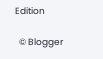Edition

  © Blogger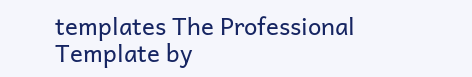templates The Professional Template by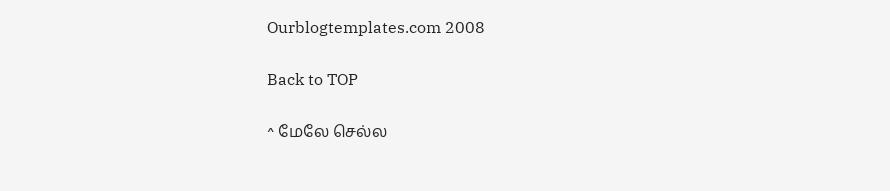Ourblogtemplates.com 2008

Back to TOP

^ மேலே செல்ல